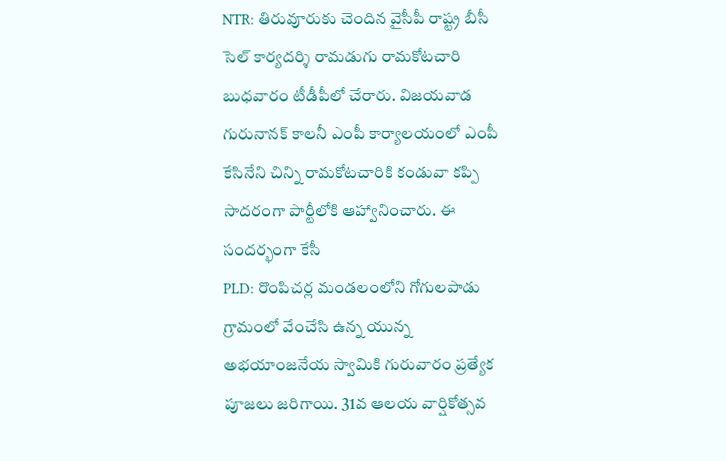NTR: తిరువూరుకు చెందిన వైసీపీ రాష్ట్ర బీసీ సెల్ కార్యదర్శి రామడుగు రామకోటచారి బుధవారం టీడీపీలో చేరారు. విజయవాడ గురునానక్ కాలనీ ఎంపీ కార్యాలయంలో ఎంపీ కేసినేని చిన్ని రామకోటచారికి కండువా కప్పి సాదరంగా పార్టీలోకి ఆహ్వానించారు. ఈ సందర్భంగా కేసీ
PLD: రొంపిచర్ల మండలంలోని గోగులపాడు గ్రామంలో వేంచేసి ఉన్న యున్న అభయాంజనేయ స్వామికి గురువారం ప్రత్యేక పూజలు జరిగాయి. 31వ ఆలయ వార్షికోత్సవ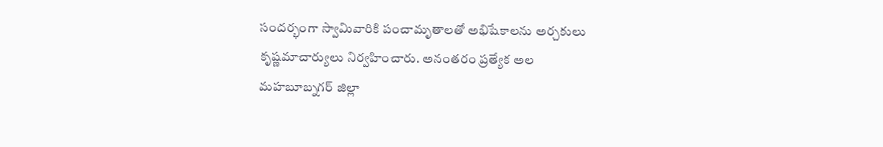సందర్భంగా స్వామివారికి పంచామృతాలతో అభిషేకాలను అర్చకులు కృష్ణమాచార్యులు నిర్వహించారు. అనంతరం ప్రత్యేక అల
మహబూబ్నగర్ జిల్లా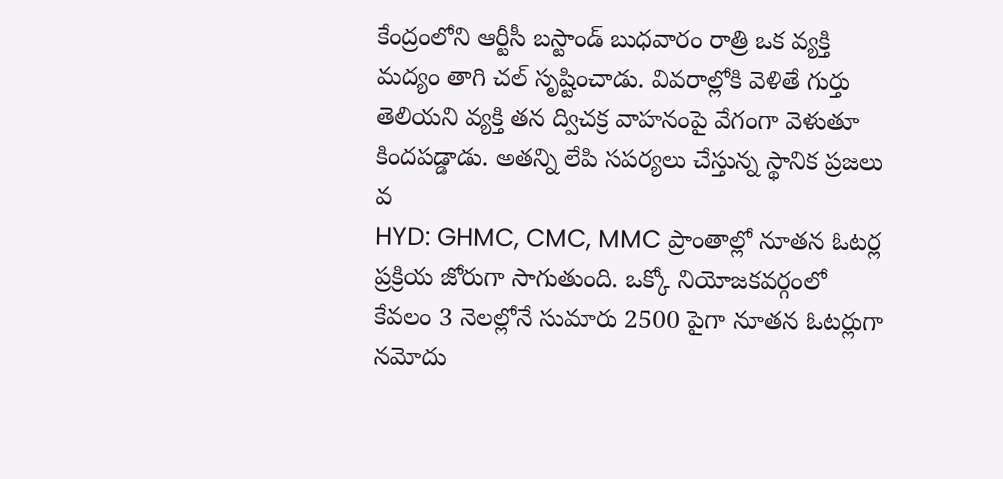కేంద్రంలోని ఆర్టీసీ బస్టాండ్ బుధవారం రాత్రి ఒక వ్యక్తి మద్యం తాగి చల్ సృష్టించాడు. వివరాల్లోకి వెళితే గుర్తు తెలియని వ్యక్తి తన ద్విచక్ర వాహనంపై వేగంగా వెళుతూ కిందపడ్డాడు. అతన్ని లేపి సపర్యలు చేస్తున్న స్థానిక ప్రజలు వ
HYD: GHMC, CMC, MMC ప్రాంతాల్లో నూతన ఓటర్ల ప్రక్రియ జోరుగా సాగుతుంది. ఒక్కో నియోజకవర్గంలో కేవలం 3 నెలల్లోనే సుమారు 2500 పైగా నూతన ఓటర్లుగా నమోదు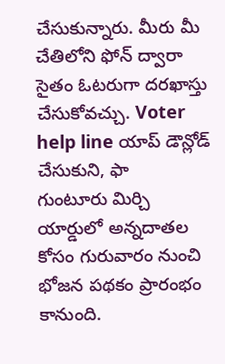చేసుకున్నారు. మీరు మీ చేతిలోని ఫోన్ ద్వారా సైతం ఓటరుగా దరఖాస్తు చేసుకోవచ్చు. Voter help line యాప్ డౌన్లోడ్ చేసుకుని, ఫా
గుంటూరు మిర్చి యార్డులో అన్నదాతల కోసం గురువారం నుంచి భోజన పథకం ప్రారంభం కానుంది.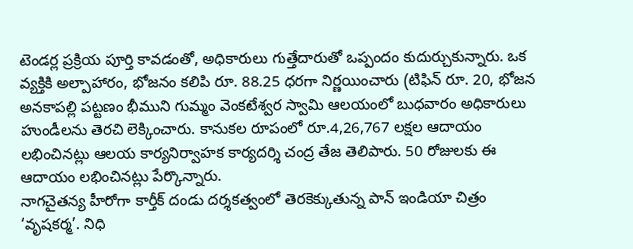టెండర్ల ప్రక్రియ పూర్తి కావడంతో, అధికారులు గుత్తేదారుతో ఒప్పందం కుదుర్చుకున్నారు. ఒక వ్యక్తికి అల్పాహారం, భోజనం కలిపి రూ. 88.25 ధరగా నిర్ణయించారు (టిఫిన్ రూ. 20, భోజన
అనకాపల్లి పట్టణం భీముని గుమ్మం వెంకటేశ్వర స్వామి ఆలయంలో బుధవారం అధికారులు హుండీలను తెరచి లెక్కించారు. కానుకల రూపంలో రూ.4,26,767 లక్షల ఆదాయం లభించినట్లు ఆలయ కార్యనిర్వాహక కార్యదర్శి చంద్ర తేజ తెలిపారు. 50 రోజులకు ఈ ఆదాయం లభించినట్లు పేర్కొన్నారు.
నాగచైతన్య హీరోగా కార్తీక్ దండు దర్శకత్వంలో తెరకెక్కుతున్న పాన్ ఇండియా చిత్రం ‘వృషకర్మ’. నిధి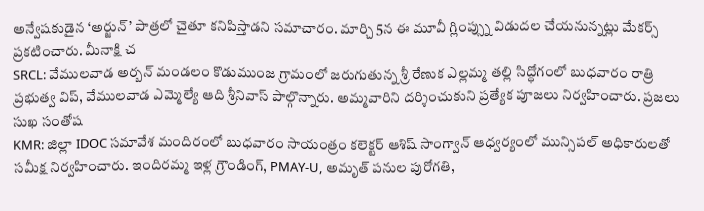అన్వేషకుడైన ‘అర్జున్’ పాత్రలో చైతూ కనిపిస్తాడని సమాచారం. మార్చి 5న ఈ మూవీ గ్లింప్స్ను విడుదల చేయనున్నట్లు మేకర్స్ ప్రకటించారు. మీనాక్షి చ
SRCL: వేములవాడ అర్బన్ మండలం కొడుముంజ గ్రామంలో జరుగుతున్న శ్రీ రేణుక ఎల్లమ్మ తల్లి సిద్ధోగంలో బుధవారం రాత్రి ప్రభుత్వ విప్, వేములవాడ ఎమ్మెల్యే ఆది శ్రీనివాస్ పాల్గొన్నారు. అమ్మవారిని దర్శించుకుని ప్రత్యేక పూజలు నిర్వహించారు. ప్రజలు సుఖ సంతోష
KMR: జిల్లా IDOC సమావేశ మందిరంలో బుధవారం సాయంత్రం కలెక్టర్ ఆశిష్ సాంగ్వాన్ ఆధ్వర్యంలో మున్సిపల్ అధికారులతో సమీక్ష నిర్వహించారు. ఇందిరమ్మ ఇళ్ల గ్రౌండింగ్, PMAY-U, అమృత్ పనుల పురోగతి,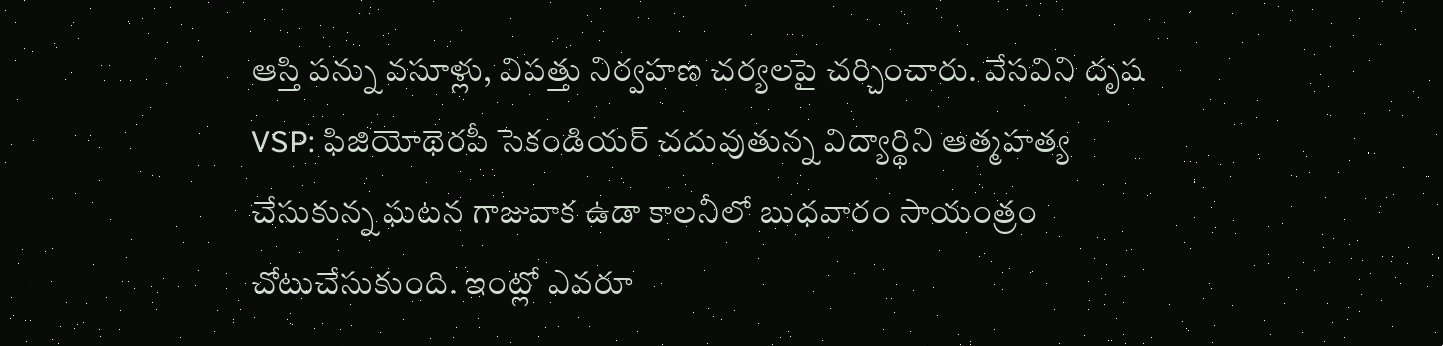ఆస్తి పన్ను వసూళ్లు, విపత్తు నిర్వహణ చర్యలపై చర్చించారు. వేసవిని దృష
VSP: ఫిజియోథెరపీ సెకండియర్ చదువుతున్న విద్యార్థిని ఆత్మహత్య చేసుకున్న ఘటన గాజువాక ఉడా కాలనీలో బుధవారం సాయంత్రం చోటుచేసుకుంది. ఇంట్లో ఎవరూ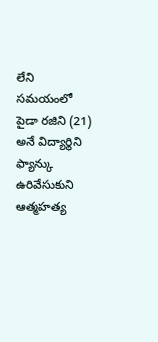లేని సమయంలో పైడా రజిని (21) అనే విద్యార్థిని ఫ్యాన్కు ఉరివేసుకుని ఆత్మహత్య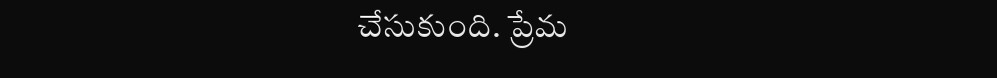చేసుకుంది. ప్రేమ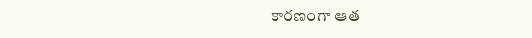కారణంగా ఆత